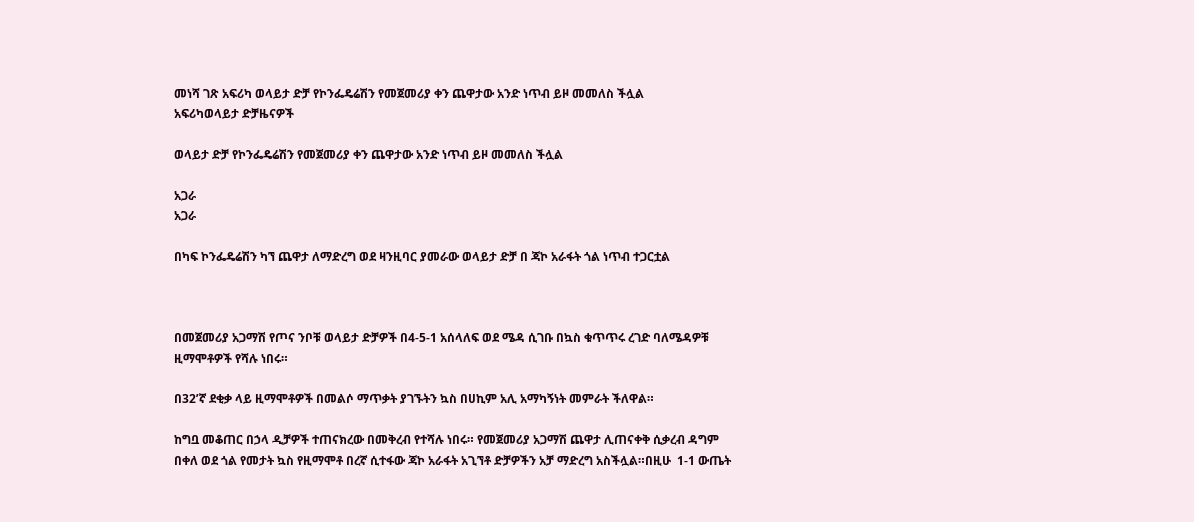መነሻ ገጽ አፍሪካ ወላይታ ድቻ የኮንፌዴሬሽን የመጀመሪያ ቀን ጨዋታው አንድ ነጥብ ይዞ መመለስ ችሏል
አፍሪካወላይታ ድቻዜናዎች

ወላይታ ድቻ የኮንፌዴሬሽን የመጀመሪያ ቀን ጨዋታው አንድ ነጥብ ይዞ መመለስ ችሏል

አጋራ
አጋራ

በካፍ ኮንፌዴሬሽን ካኘ ጨዋታ ለማድረግ ወደ ዛንዚባር ያመራው ወላይታ ድቻ በ ጃኮ አራፋት ጎል ነጥብ ተጋርቷል



በመጀመሪያ አጋማሽ የጦና ንቦቹ ወላይታ ድቻዎች በ4-5-1 አሰላለፍ ወደ ሜዳ ሲገቡ በኳስ ቁጥጥሩ ረገድ ባለሜዳዎቹ ዚማሞቶዎች የሻሉ ነበሩ።

በ32’ኛ ደቂቃ ላይ ዚማሞቶዎች በመልሶ ማጥቃት ያገኙትን ኳስ በሀኪም አሊ አማካኝነት መምራት ችለዋል።

ከግቧ መቆጠር በኃላ ዲቻዎች ተጠናክረው በመቅረብ የተሻሉ ነበሩ። የመጀመሪያ አጋማሽ ጨዋታ ሊጠናቀቅ ሲቃረብ ዳግም በቀለ ወደ ጎል የመታት ኳስ የዚማሞቶ በረኛ ሲተፋው ጃኮ አራፋት አጊኘቶ ድቻዎችን አቻ ማድረግ አስችሏል።በዚሁ  1-1 ውጤት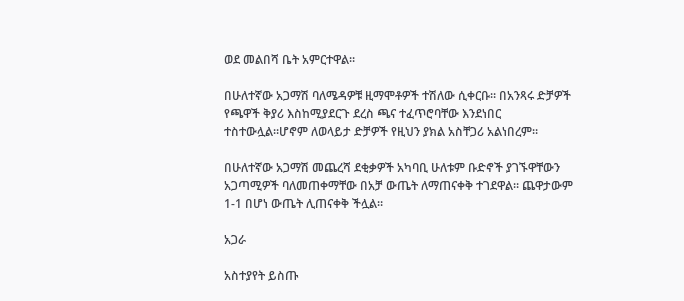ወደ መልበሻ ቤት አምርተዋል።

በሁለተኛው አጋማሽ ባለሜዳዎቹ ዚማሞቶዎች ተሽለው ሲቀርቡ። በአንጻሩ ድቻዎች የጫዋች ቅያሪ እስከሚያደርጉ ደረስ ጫና ተፈጥሮባቸው እንደነበር ተስተውሏል።ሆኖም ለወላይታ ድቻዎች የዚህን ያክል አስቸጋሪ አልነበረም።

በሁለተኛው አጋማሽ መጨረሻ ደቂቃዎች አካባቢ ሁለቱም ቡድኖች ያገኙዋቸውን አጋጣሚዎች ባለመጠቀማቸው በአቻ ውጤት ለማጠናቀቅ ተገደዋል። ጨዋታውም 1-1 በሆነ ውጤት ሊጠናቀቅ ችሏል።

አጋራ

አስተያየት ይስጡ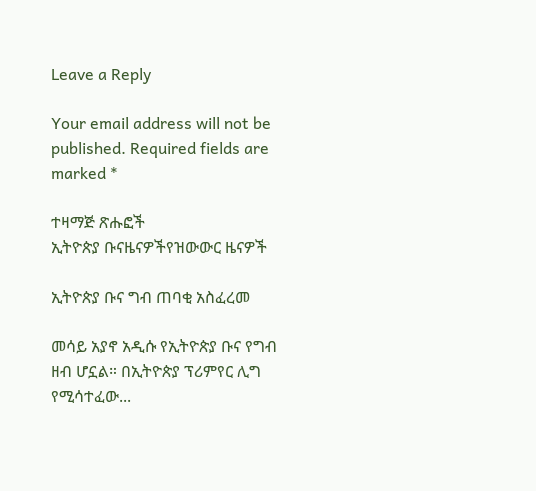Leave a Reply

Your email address will not be published. Required fields are marked *

ተዛማጅ ጽሑፎች
ኢትዮጵያ ቡናዜናዎችየዝውውር ዜናዎች

ኢትዮጵያ ቡና ግብ ጠባቂ አስፈረመ

መሳይ አያኖ አዲሱ የኢትዮጵያ ቡና የግብ ዘብ ሆኗል። በኢትዮጵያ ፕሪምየር ሊግ የሚሳተፈው...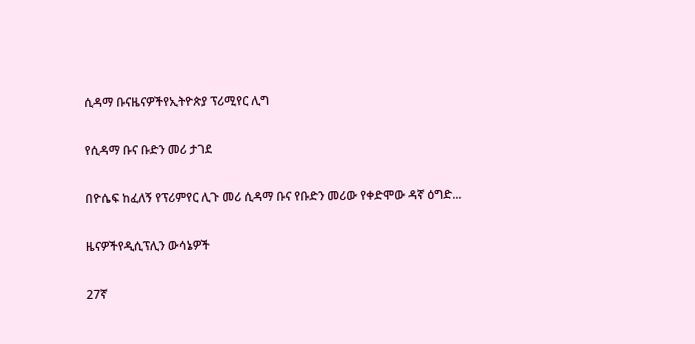ሲዳማ ቡናዜናዎችየኢትዮጵያ ፕሪሚየር ሊግ

የሲዳማ ቡና ቡድን መሪ ታገደ

በዮሴፍ ከፈለኝ የፕሪምየር ሊጉ መሪ ሲዳማ ቡና የቡድን መሪው የቀድሞው ዳኛ ዕግድ...

ዜናዎችየዲሲፕሊን ውሳኔዎች

27ኛ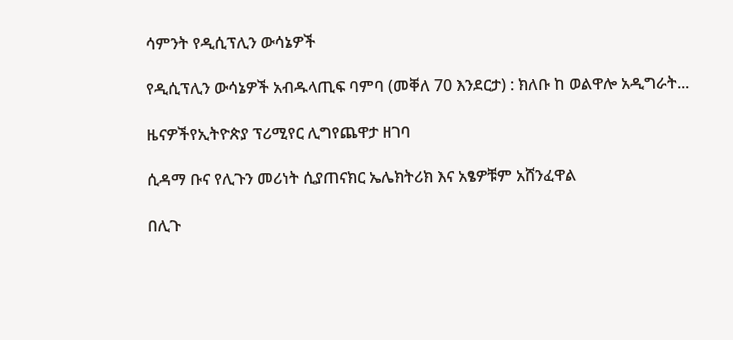ሳምንት የዲሲፕሊን ውሳኔዎች

የዲሲፕሊን ውሳኔዎች አብዱላጢፍ ባምባ (መቐለ 70 እንደርታ) : ክለቡ ከ ወልዋሎ አዲግራት...

ዜናዎችየኢትዮጵያ ፕሪሚየር ሊግየጨዋታ ዘገባ

ሲዳማ ቡና የሊጉን መሪነት ሲያጠናክር ኤሌክትሪክ እና አፄዎቹም አሸንፈዋል

በሊጉ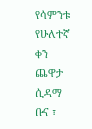የሳምንቱ የሁለተኛ ቀን ጨዋታ ሲዳማ ቡና ፣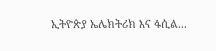ኢትዮጵያ ኤሌክትሪክ እና ፋሲል...